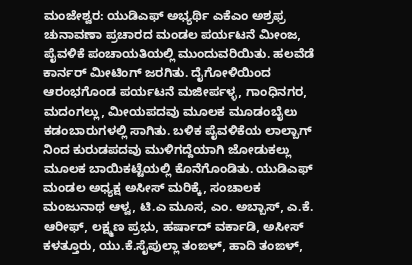ಮಂಜೇಶ್ವರ: ಯುಡಿಎಫ್ ಅಭ್ಯರ್ಥಿ ಎಕೆಎಂ ಅಶ್ರಫ್ರ ಚುನಾವಣಾ ಪ್ರಚಾರದ ಮಂಡಲ ಪರ್ಯಟನೆ ಮೀಂಜ, ಪೈವಳಿಕೆ ಪಂಚಾಯತಿಯಲ್ಲಿ ಮುಂದುವರಿಯಿತು. ಹಲವೆಡೆ ಕಾರ್ನರ್ ಮೀಟಿಂಗ್ ಜರಗಿತು. ದೈಗೋಳಿಯಿಂದ ಆರಂಭಗೊಂಡ ಪರ್ಯಟನೆ ಮಜೀರ್ಪಳ್ಳ, ಗಾಂಧಿನಗರ, ಮದಂಗಲ್ಲು, ಮೀಯಪದವು ಮೂಲಕ ಮೂಡಂಬೈಲು ಕಡಂಬಾರುಗಳಲ್ಲಿ ಸಾಗಿತು. ಬಳಿಕ ಪೈವಳಿಕೆಯ ಲಾಲ್ಬಾಗ್ ನಿಂದ ಕುರುಡಪದವು ಮುಳಿಗದ್ದೆಯಾಗಿ ಜೋಡುಕಲ್ಲು ಮೂಲಕ ಬಾಯಿಕಟ್ಟೆಯಲ್ಲಿ ಕೊನೆಗೊಂಡಿತು. ಯುಡಿಎಫ್ ಮಂಡಲ ಅಧ್ಯಕ್ಷ ಅಸೀಸ್ ಮರಿಕ್ಕೆ, ಸಂಚಾಲಕ ಮಂಜುನಾಥ ಆಳ್ವ, ಟಿ.ಎ ಮೂಸ, ಎಂ. ಅಬ್ಬಾಸ್, ಎ.ಕೆ. ಆರೀಫ್, ಲಕ್ಷ್ಮಣ ಪ್ರಭು, ಹರ್ಷಾದ್ ವರ್ಕಾಡಿ, ಅಸೀಸ್ ಕಳತ್ತೂರು, ಯು.ಕೆ.ಸೈಪುಲ್ಲಾ ತಂಙಳ್, ಹಾದಿ ತಂಙಳ್,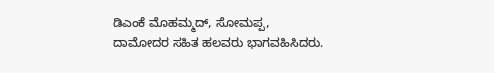ಡಿಎಂಕೆ ಮೊಹಮ್ಮದ್, ಸೋಮಪ್ಪ, ದಾಮೋದರ ಸಹಿತ ಹಲವರು ಭಾಗವಹಿಸಿದರು.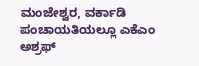ಮಂಜೇಶ್ವರ, ವರ್ಕಾಡಿ ಪಂಚಾಯತಿಯಲ್ಲೂ ಎಕೆಎಂ ಅಶ್ರಫ್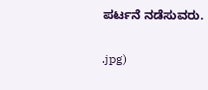ಪರ್ಟನೆ ನಡೆಸುವರು.

.jpg)